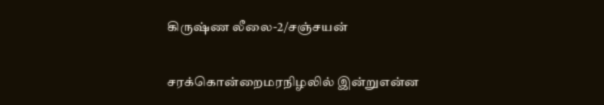கிருஷ்ண லீலை-2/சஞ்சயன்

சரக்கொன்றைமரநிழலில் இன்றுஎன்ன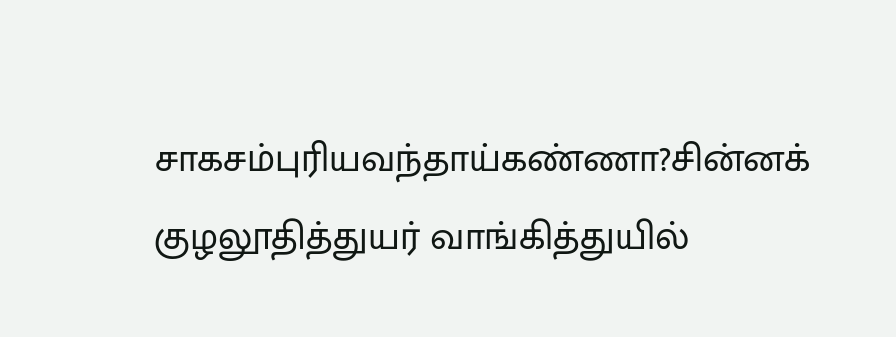சாகசம்புரியவந்தாய்கண்ணா?சின்னக் குழலூதித்துயர் வாங்கித்துயில்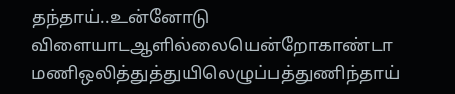தந்தாய்..உன்னோடு விளையாடஆளில்லையென்றோகாண்டா மணிஒலித்துத்துயிலெழுப்பத்துணிந்தாய்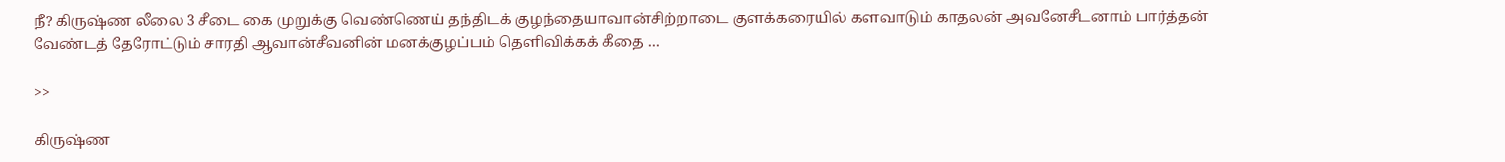நீ? கிருஷ்ண லீலை 3 சீடை கை முறுக்கு வெண்ணெய் தந்திடக் குழந்தையாவான்சிற்றாடை குளக்கரையில் களவாடும் காதலன் அவனேசீடனாம் பார்த்தன் வேண்டத் தேரோட்டும் சாரதி ஆவான்சீவனின் மனக்குழப்பம் தெளிவிக்கக் கீதை …

>>

கிருஷ்ண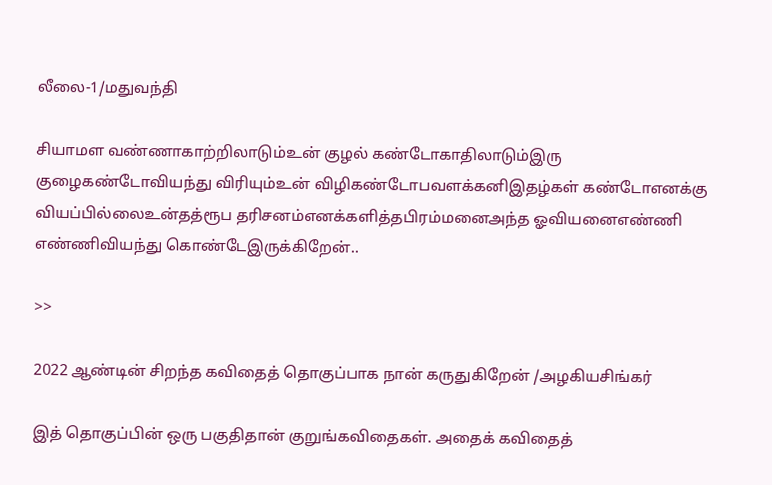லீலை-1/மதுவந்தி

சியாமள வண்ணாகாற்றிலாடும்உன் குழல் கண்டோகாதிலாடும்இரு குழைகண்டோவியந்து விரியும்உன் விழிகண்டோபவளக்கனிஇதழ்கள் கண்டோஎனக்கு வியப்பில்லைஉன்தத்ரூப தரிசனம்எனக்களித்தபிரம்மனைஅந்த ஓவியனைஎண்ணி எண்ணிவியந்து கொண்டேஇருக்கிறேன்..

>>

2022 ஆண்டின் சிறந்த கவிதைத் தொகுப்பாக நான் கருதுகிறேன் /அழகியசிங்கர்

இத் தொகுப்பின் ஒரு பகுதிதான் குறுங்கவிதைகள். அதைக் கவிதைத்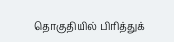தொகுதியில் பிரித்துக்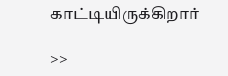காட்டியிருக்கிறார்

>>